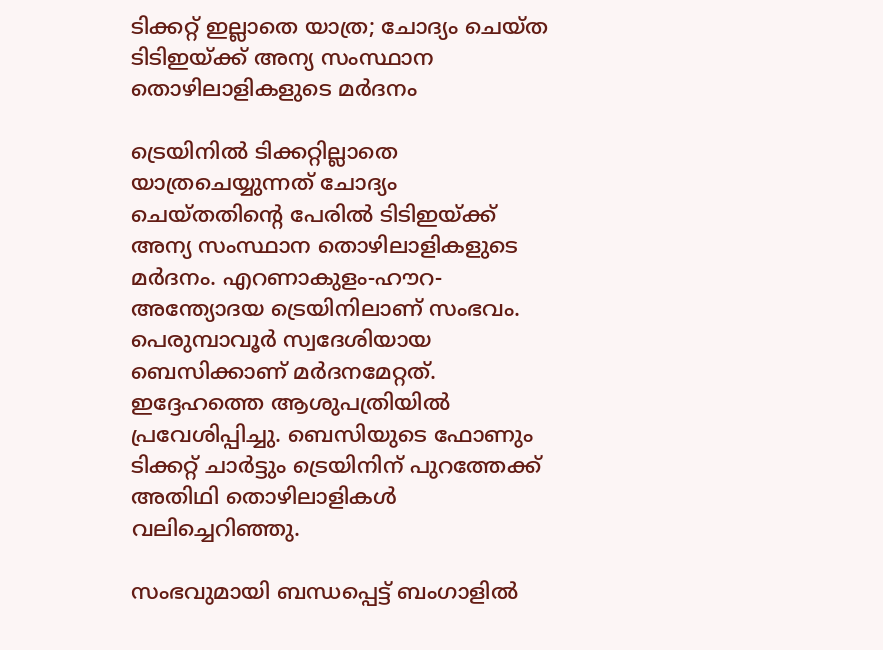ടിക്കറ്റ് ഇല്ലാതെ യാത്ര; ചോദ്യം ചെയ്ത ടിടിഇയ്ക്ക് അന്യ സംസ്ഥാന തൊഴിലാളികളുടെ മര്‍ദനം

ട്രെയിനില്‍ ടിക്കറ്റില്ലാതെ യാത്രചെയ്യുന്നത് ചോദ്യം ചെയ്തതിന്റെ പേരില്‍ ടിടിഇയ്ക്ക് അന്യ സംസ്ഥാന തൊഴിലാളികളുടെ മര്‍ദനം. എറണാകുളം-ഹൗറ-അന്ത്യോദയ ട്രെയിനിലാണ് സംഭവം. പെരുമ്പാവൂര്‍ സ്വദേശിയായ ബെസിക്കാണ് മര്‍ദനമേറ്റത്. ഇദ്ദേഹത്തെ ആശുപത്രിയില്‍ പ്രവേശിപ്പിച്ചു. ബെസിയുടെ ഫോണും ടിക്കറ്റ് ചാര്‍ട്ടും ട്രെയിനിന് പുറത്തേക്ക് അതിഥി തൊഴിലാളികള്‍ വലിച്ചെറിഞ്ഞു.

സംഭവുമായി ബന്ധപ്പെട്ട് ബംഗാളില്‍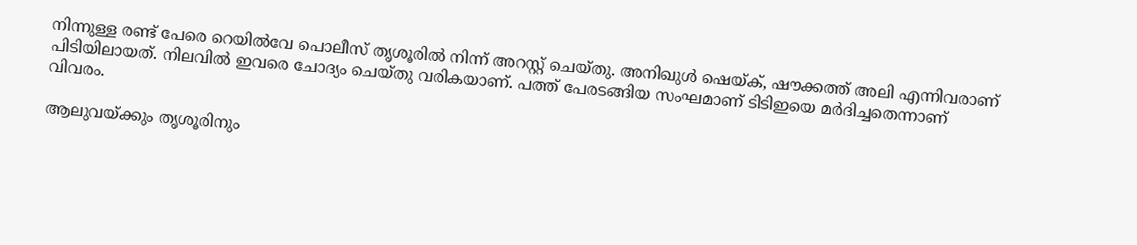നിന്നുള്ള രണ്ട് പേരെ റെയില്‍വേ പൊലീസ് തൃശൂരില്‍ നിന്ന് അറസ്റ്റ് ചെയ്തു. അനിഖുള്‍ ഷെയ്ക്, ഷൗക്കത്ത് അലി എന്നിവരാണ് പിടിയിലായത്. നിലവില്‍ ഇവരെ ചോദ്യം ചെയ്തു വരികയാണ്. പത്ത് പേരടങ്ങിയ സംഘമാണ് ടിടിഇയെ മര്‍ദിച്ചതെന്നാണ് വിവരം.

ആലുവയ്ക്കും തൃശൂരിനും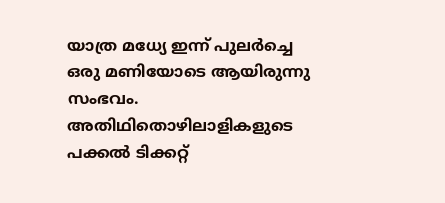യാത്ര മധ്യേ ഇന്ന് പുലര്‍ച്ചെ ഒരു മണിയോടെ ആയിരുന്നു സംഭവം. അതിഥിതൊഴിലാളികളുടെ പക്കല്‍ ടിക്കറ്റ്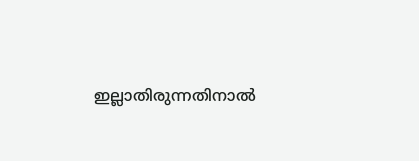ഇല്ലാതിരുന്നതിനാല്‍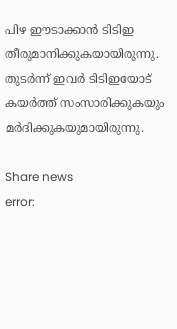പിഴ ഈടാക്കാന്‍ ടിടിഇ തീരുമാനിക്കുകയായിരുന്നു. തുടര്‍ന്ന് ഇവര്‍ ടിടിഇയോട് കയര്‍ത്ത് സംസാരിക്കുകയും മര്‍ദിക്കുകയുമായിരുന്നു.

Share news
error: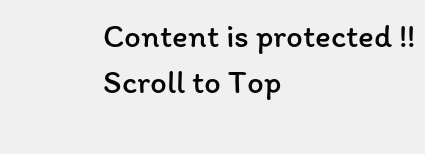Content is protected !!
Scroll to Top